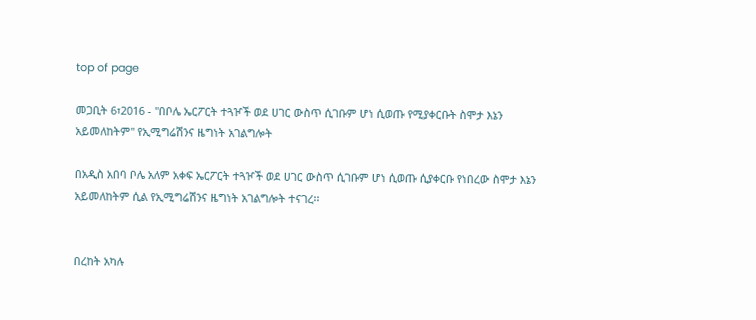top of page

መጋቢት 6፣2016 - ''በቦሌ ኤርፖርት ተጓዦች ወደ ሀገር ውስጥ ሲገቡም ሆነ ሲወጡ የሚያቀርቡት ስሞታ እኔን አይመለከትም'' የኢሚግሬሽንና ዜግነት አገልግሎት

በአዲስ አበባ ቦሌ አለም አቀፍ ኤርፖርት ተጓዦች ወደ ሀገር ውስጥ ሲገቡም ሆነ ሲወጡ ሲያቀርቡ የነበረው ስሞታ እኔን አይመለከትም ሲል የኢሚግሬሽንና ዜግነት አገልግሎት ተናገረ፡፡


በረከት አካሉ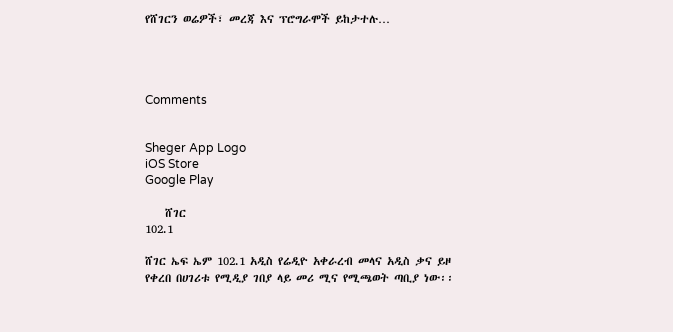የሸገርን ወሬዎች፣ መረጃ እና ፕሮግራሞች ይከታተሉ…




Comments


Sheger App Logo
iOS Store
Google Play

    ሸገር
102.1

ሸገር ኤፍ ኤም 102.1 አዲስ የሬዲዮ አቀራረብ መላና አዲስ ቃና ይዞ የቀረበ በሀገሪቱ የሚዲያ ገበያ ላይ መሪ ሚና የሚጫወት ጣቢያ ነው፡፡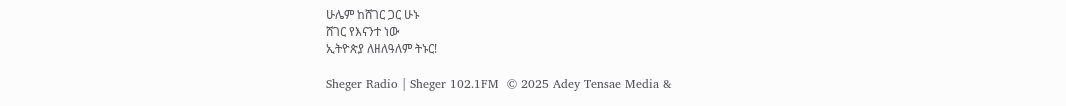ሁሌም ከሸገር ጋር ሁኑ
ሸገር የእናንተ ነው
ኢትዮጵያ ለዘለዓለም ትኑር!

Sheger Radio | Sheger 102.1FM  © 2025 Adey Tensae Media &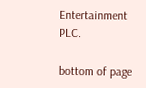Entertainment PLC.

bottom of page